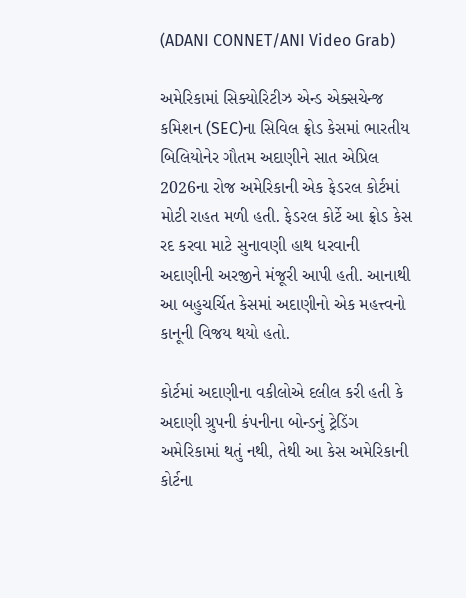(ADANI CONNET/ANI Video Grab)

અમેરિકામાં સિક્યોરિટીઝ એન્ડ એક્સચેન્જ કમિશન (SEC)ના સિવિલ ફ્રોડ કેસમાં ભારતીય બિલિયોનેર ગૌતમ અદાણીને સાત એપ્રિલ 2026ના રોજ અમેરિકાની એક ફેડરલ કોર્ટમાં મોટી રાહત મળી હતી. ફેડરલ કોર્ટે આ ફ્રોડ કેસ રદ કરવા માટે સુનાવણી હાથ ધરવાની અદાણીની અરજીને મંજૂરી આપી હતી. આનાથી આ બહુચર્ચિત કેસમાં અદાણીનો એક મહત્ત્વનો કાનૂની વિજય થયો હતો.

કોર્ટમાં અદાણીના વકીલોએ દલીલ કરી હતી કે અદાણી ગ્રુપની કંપનીના બોન્ડનું ટ્રેડિંગ અમેરિકામાં થતું નથી, તેથી આ કેસ અમેરિકાની કોર્ટના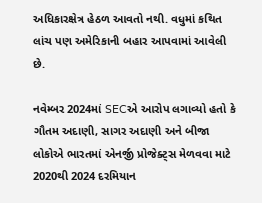અધિકારક્ષેત્ર હેઠળ આવતો નથી. વધુમાં કથિત લાંચ પણ અમેરિકાની બહાર આપવામાં આવેલી છે.

નવેમ્બર 2024માં SECએ આરોપ લગાવ્યો હતો કે ગૌતમ અદાણી, સાગર અદાણી અને બીજા લોકોએ ભારતમાં એનર્જી પ્રોજેક્ટ્સ મેળવવા માટે 2020થી 2024 દરમિયાન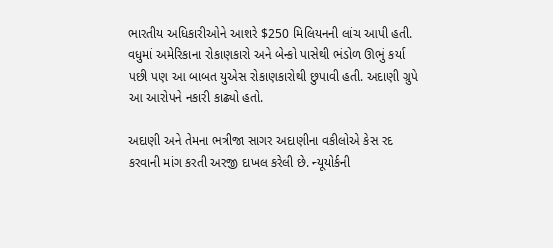ભારતીય અધિકારીઓને આશરે $250 મિલિયનની લાંચ આપી હતી. વધુમાં અમેરિકાના રોકાણકારો અને બેન્કો પાસેથી ભંડોળ ઊભું કર્યા પછી પણ આ બાબત યુએસ રોકાણકારોથી છુપાવી હતી. અદાણી ગ્રુપે આ આરોપને નકારી કાઢ્યો હતો.

અદાણી અને તેમના ભત્રીજા સાગર અદાણીના વકીલોએ કેસ રદ કરવાની માંગ કરતી અરજી દાખલ કરેલી છે. ન્યૂયોર્કની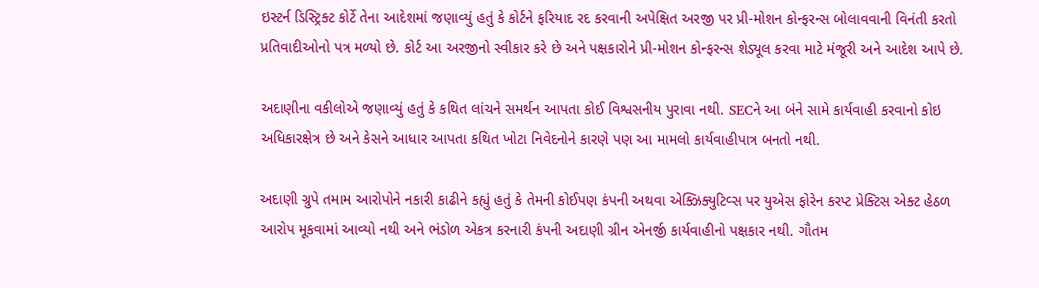ઇસ્ટર્ન ડિસ્ટ્રિક્ટ કોર્ટે તેના આદેશમાં જણાવ્યું હતું કે કોર્ટને ફરિયાદ રદ કરવાની અપેક્ષિત અરજી પર પ્રી-મોશન કોન્ફરન્સ બોલાવવાની વિનંતી કરતો પ્રતિવાદીઓનો પત્ર મળ્યો છે. કોર્ટ આ અરજીનો સ્વીકાર કરે છે અને પક્ષકારોને પ્રી-મોશન કોન્ફરન્સ શેડ્યૂલ કરવા માટે મંજૂરી અને આદેશ આપે છે.

અદાણીના વકીલોએ જણાવ્યું હતું કે કથિત લાંચને સમર્થન આપતા કોઈ વિશ્વસનીય પુરાવા નથી. SECને આ બંને સામે કાર્યવાહી કરવાનો કોઇ અધિકારક્ષેત્ર છે અને કેસને આધાર આપતા કથિત ખોટા નિવેદનોને કારણે પણ આ મામલો કાર્યવાહીપાત્ર બનતો નથી.

અદાણી ગ્રુપે તમામ આરોપોને નકારી કાઢીને કહ્યું હતું કે તેમની કોઈપણ કંપની અથવા એક્ઝિક્યુટિવ્સ પર યુએસ ફોરેન કરપ્ટ પ્રેક્ટિસ એક્ટ હેઠળ આરોપ મૂકવામાં આવ્યો નથી અને ભંડોળ એકત્ર કરનારી કંપની અદાણી ગ્રીન એનર્જી કાર્યવાહીનો પક્ષકાર નથી. ગૌતમ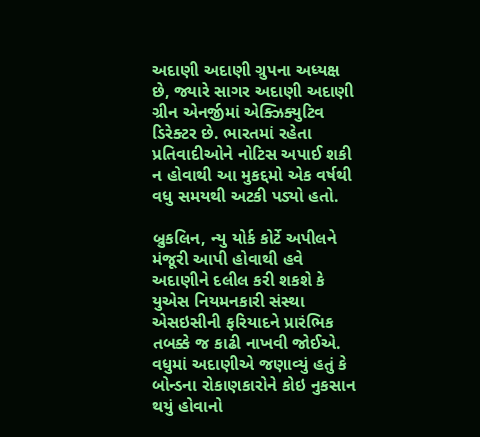અદાણી અદાણી ગ્રુપના અધ્યક્ષ છે, જ્યારે સાગર અદાણી અદાણી ગ્રીન એનર્જીમાં એક્ઝિક્યુટિવ ડિરેક્ટર છે. ભારતમાં રહેતા પ્રતિવાદીઓને નોટિસ અપાઈ શકી ન હોવાથી આ મુકદ્દમો એક વર્ષથી વધુ સમયથી અટકી પડ્યો હતો.

બ્રુકલિન, ન્યુ યોર્ક કોર્ટે અપીલને મંજૂરી આપી હોવાથી હવે અદાણીને દલીલ કરી શકશે કે યુએસ નિયમનકારી સંસ્થા એસઇસીની ફરિયાદને પ્રારંભિક તબક્કે જ કાઢી નાખવી જોઈએ. વધુમાં અદાણીએ જણાવ્યું હતું કે બોન્ડના રોકાણકારોને કોઇ નુકસાન થયું હોવાનો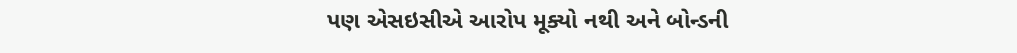પણ એસઇસીએ આરોપ મૂક્યો નથી અને બોન્ડની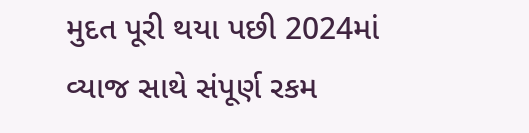મુદત પૂરી થયા પછી 2024માં વ્યાજ સાથે સંપૂર્ણ રકમ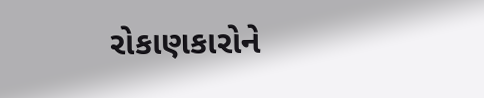રોકાણકારોને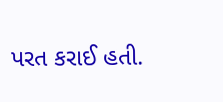પરત કરાઈ હતી.